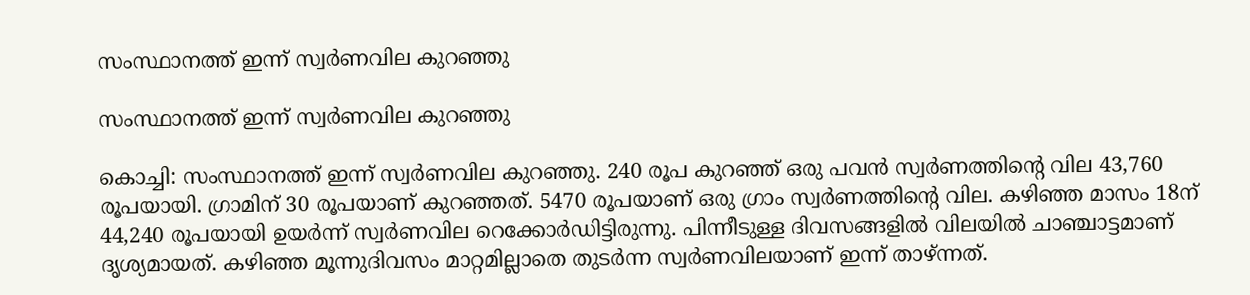സംസ്ഥാനത്ത് ഇന്ന് സ്വര്‍ണവില കുറഞ്ഞു

സംസ്ഥാനത്ത് ഇന്ന് സ്വര്‍ണവില കുറഞ്ഞു

കൊച്ചി: സംസ്ഥാനത്ത് ഇന്ന് സ്വര്‍ണവില കുറഞ്ഞു. 240 രൂപ കുറഞ്ഞ് ഒരു പവന്‍ സ്വര്‍ണത്തിന്റെ വില 43,760 രൂപയായി. ഗ്രാമിന് 30 രൂപയാണ് കുറഞ്ഞത്. 5470 രൂപയാണ് ഒരു ഗ്രാം സ്വര്‍ണത്തിന്റെ വില. കഴിഞ്ഞ മാസം 18ന് 44,240 രൂപയായി ഉയര്‍ന്ന് സ്വര്‍ണവില റെക്കോര്‍ഡിട്ടിരുന്നു. പിന്നീടുള്ള ദിവസങ്ങളില്‍ വിലയില്‍ ചാഞ്ചാട്ടമാണ് ദൃശ്യമായത്. കഴിഞ്ഞ മൂന്നുദിവസം മാറ്റമില്ലാതെ തുടര്‍ന്ന സ്വര്‍ണവിലയാണ് ഇന്ന് താഴ്ന്നത്.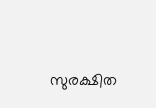സുരക്ഷിത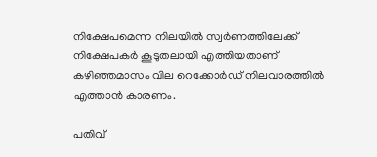നിക്ഷേപമെന്ന നിലയില്‍ സ്വര്‍ണത്തിലേക്ക് നിക്ഷേപകര്‍ കൂടുതലായി എത്തിയതാണ് കഴിഞ്ഞമാസം വില റെക്കോര്‍ഡ് നിലവാരത്തില്‍ എത്താന്‍ കാരണം.

പതിവ്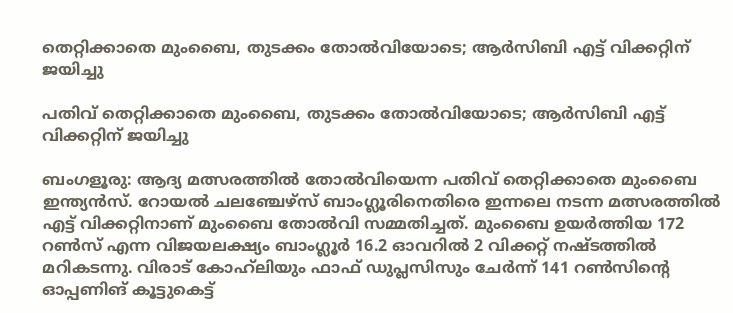തെറ്റിക്കാതെ മുംബൈ, തുടക്കം തോൽവിയോടെ; ആർസിബി എട്ട് വിക്കറ്റിന് ജയിച്ചു

പതിവ് തെറ്റിക്കാതെ മുംബൈ, തുടക്കം തോൽവിയോടെ; ആർസിബി എട്ട് വിക്കറ്റിന് ജയിച്ചു

ബംഗളൂരു: ആദ്യ മത്സരത്തില്‍ തോൽവിയെന്ന പതിവ് തെറ്റിക്കാതെ മുംബൈ ഇന്ത്യൻസ്. റോയല്‍ ചലഞ്ചേഴ്‌സ് ബാംഗ്ലൂരിനെതിരെ ഇന്നലെ നടന്ന മത്സരത്തിൽ എട്ട് വിക്കറ്റിനാണ് മുംബൈ തോൽവി സമ്മതിച്ചത്. മുംബൈ ഉയർത്തിയ 172 റണ്‍സ് എന്ന വിജയലക്ഷ്യം ബാംഗ്ലൂര്‍ 16.2 ഓവറില്‍ 2 വിക്കറ്റ് നഷ്‌ടത്തില്‍ മറികടന്നു. വിരാട് കോഹ്‍ലിയും ഫാഫ് ഡുപ്ലസിസും ചേർന്ന് 141 റണ്‍സിന്റെ ഓപ്പണിങ് കൂട്ടുകെട്ട്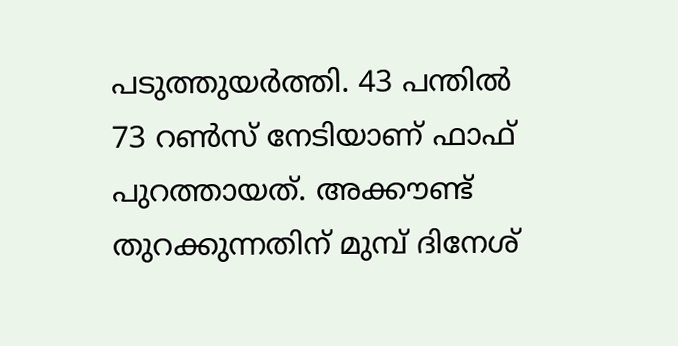പടുത്തുയർത്തി. 43 പന്തില്‍ 73 റണ്‍സ് നേടിയാണ് ഫാഫ് പുറത്തായത്. അക്കൗണ്ട് തുറക്കുന്നതിന് മുമ്പ് ദിനേശ്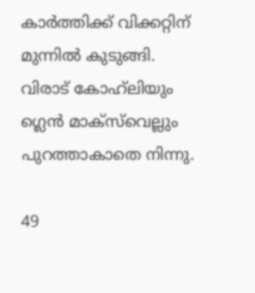കാർത്തിക്ക് വിക്കറ്റിന് മുന്നിൽ കുടുങ്ങി. വിരാട് കോഹ്‍ലിയും ഗ്ലെന്‍ മാക്‌സ്‌വെല്ലും പുറത്താകാതെ നിന്നു.

49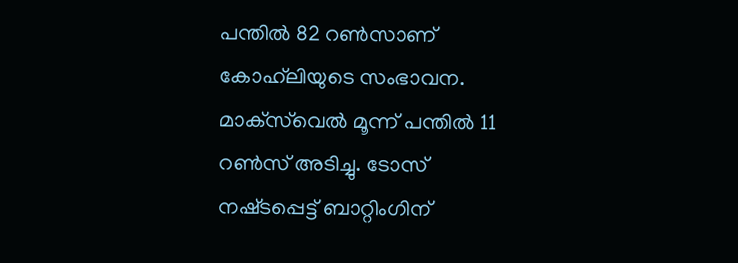പന്തില്‍ 82 റൺസാണ് കോഹ്‍ലിയുടെ സംഭാവന. മാക്‌സ്‌വെൽ മൂന്ന് പന്തിൽ 11 റൺസ് അടിച്ചു. ടോസ് നഷ്‌ടപ്പെട്ട് ബാറ്റിംഗിന്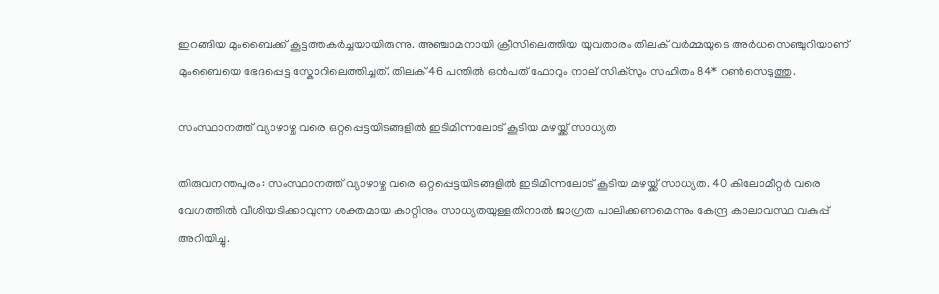ഇറങ്ങിയ മുംബൈക്ക് കൂട്ടത്തകർച്ചയായിരുന്നു. അഞ്ചാമനായി ക്രീസിലെത്തിയ യുവതാരം തിലക് വര്‍മ്മയുടെ അർധസെഞ്ചുറിയാണ് മുംബൈയെ ഭേദപ്പെട്ട സ്കോറിലെത്തിച്ചത്. തിലക് 46 പന്തില്‍ ഒൻപത് ഫോറും നാല് സിക്‌സും സഹിതം 84* റണ്‍സെടുത്തു.

സംസ്ഥാനത്ത് വ്യാഴാഴ്ച വരെ ഒറ്റപ്പെട്ടയിടങ്ങളില്‍ ഇടിമിന്നലോട് കൂടിയ മഴയ്ക്ക് സാധ്യത

തിരുവനന്തപുരം: സംസ്ഥാനത്ത് വ്യാഴാഴ്ച വരെ ഒറ്റപ്പെട്ടയിടങ്ങളില്‍ ഇടിമിന്നലോട് കൂടിയ മഴയ്ക്ക് സാധ്യത. 40 കിലോമീറ്റര്‍ വരെ വേഗത്തില്‍ വീശിയടിക്കാവുന്ന ശക്തമായ കാറ്റിനും സാധ്യതയുള്ളതിനാല്‍ ജാഗ്രത പാലിക്കണമെന്നും കേന്ദ്ര കാലാവസ്ഥ വകുപ്പ് അറിയിച്ചു.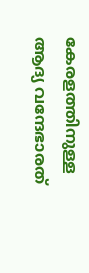കേരളത്തിനുള്ള ആദ്യ വന്ദേഭാരത്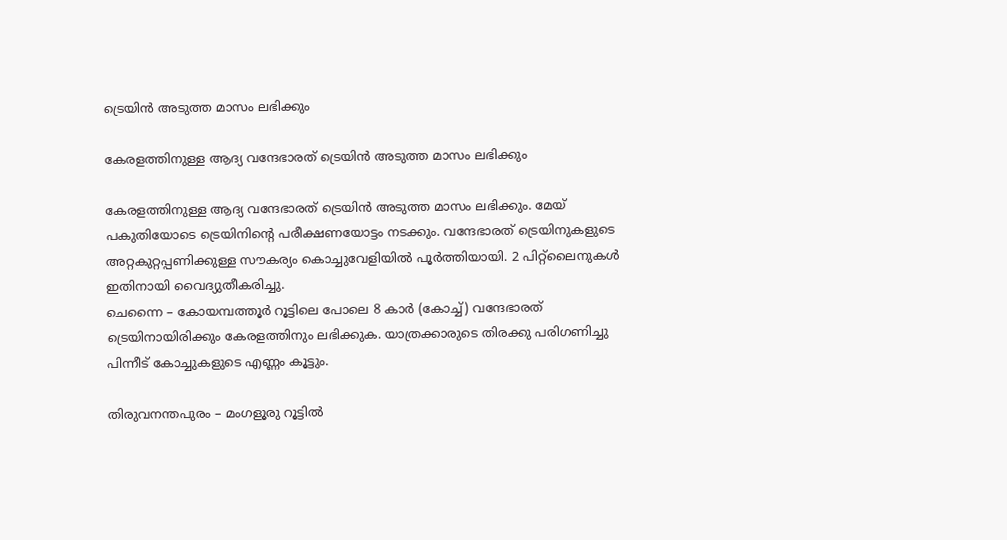ട്രെയിൻ അടുത്ത മാസം ലഭിക്കും

കേരളത്തിനുള്ള ആദ്യ വന്ദേഭാരത് ട്രെയിൻ അടുത്ത മാസം ലഭിക്കും

കേരളത്തിനുള്ള ആദ്യ വന്ദേഭാരത് ട്രെയിൻ അടുത്ത മാസം ലഭിക്കും. മേയ് പകുതിയോടെ ട്രെയിനിന്റെ പരീക്ഷണയോട്ടം നടക്കും. വന്ദേഭാരത് ട്രെയിനുകളുടെ അറ്റകുറ്റപ്പണിക്കുള്ള സൗകര്യം കൊച്ചുവേളിയിൽ പൂർത്തിയായി. 2 പിറ്റ്‌ലൈനുകൾ ഇതിനായി വൈദ്യുതീകരിച്ചു.
ചെന്നൈ – കോയമ്പത്തൂർ റൂട്ടിലെ പോലെ 8 കാർ (കോച്ച്) വന്ദേഭാരത് ട്രെയിനായിരിക്കും കേരളത്തിനും ലഭിക്കുക. യാത്രക്കാരുടെ തിരക്കു പരിഗണിച്ചു പിന്നീട് കോച്ചുകളുടെ എണ്ണം കൂട്ടും.

തിരുവനന്തപുരം – മംഗളൂരു റൂട്ടിൽ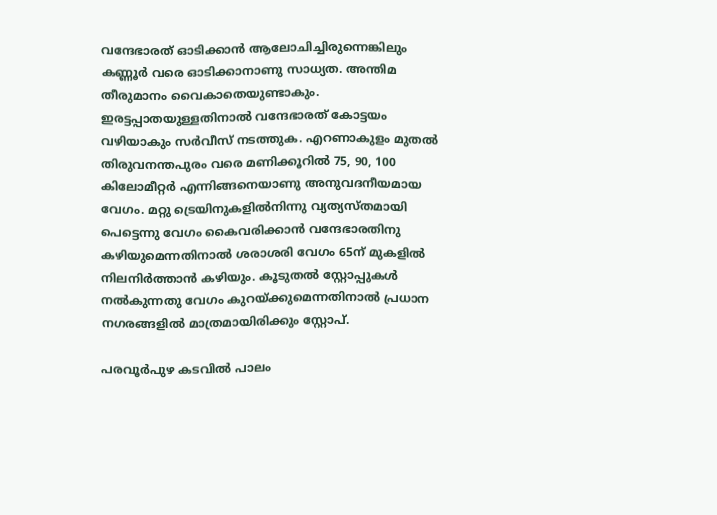വന്ദേഭാരത് ഓടിക്കാൻ ആലോചിച്ചിരുന്നെങ്കിലും കണ്ണൂർ വരെ ഓടിക്കാനാണു സാധ്യത. അന്തിമ തീരുമാനം വൈകാതെയുണ്ടാകും. ഇരട്ടപ്പാതയുള്ളതിനാൽ വന്ദേഭാരത് കോട്ടയം വഴിയാകും സർവീസ് നടത്തുക. എറണാകുളം മുതൽ തിരുവനന്തപുരം വരെ മണിക്കൂറിൽ 75, 90, 100 കിലോമീറ്റർ എന്നിങ്ങനെയാണു അനുവദനീയമായ വേഗം. മറ്റു ട്രെയിനുകളിൽനിന്നു വ്യത്യസ്തമായി പെട്ടെന്നു വേഗം കൈവരിക്കാൻ വന്ദേഭാരതിനു കഴിയുമെന്നതിനാൽ ശരാശരി വേഗം 65ന് മുകളിൽ നിലനിർത്താൻ കഴിയും. കൂടുതൽ സ്റ്റോപ്പുകൾ നൽകുന്നതു വേഗം കുറയ്ക്കുമെന്നതിനാൽ പ്രധാന നഗരങ്ങളിൽ മാത്രമായിരിക്കും സ്റ്റോപ്.

പരവൂർപുഴ കടവിൽ പാലം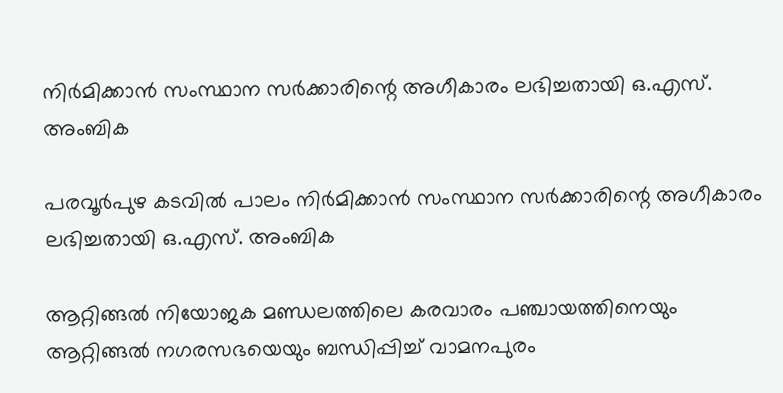നിർമിക്കാൻ സംസ്ഥാന സർക്കാരിന്റെ അഗീകാരം ലഭിച്ചതായി ഒ.എസ്. അംബിക

പരവൂർപുഴ കടവിൽ പാലം നിർമിക്കാൻ സംസ്ഥാന സർക്കാരിന്റെ അഗീകാരം ലഭിച്ചതായി ഒ.എസ്. അംബിക

ആറ്റിങ്ങൽ നിയോജക മണ്ഡലത്തിലെ കരവാരം പഞ്ചായത്തിനെയും ആറ്റിങ്ങൽ നഗരസഭയെയും ബന്ധിപ്പിച്ച് വാമനപുരം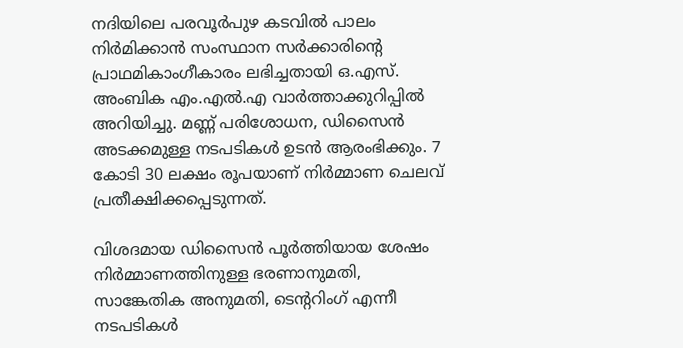നദിയിലെ പരവൂർപുഴ കടവിൽ പാലം നിർമിക്കാൻ സംസ്ഥാന സർക്കാരിന്റെ പ്രാഥമികാംഗീകാരം ലഭിച്ചതായി ഒ.എസ്. അംബിക എം.എൽ.എ വാർത്താക്കുറിപ്പിൽ അറിയിച്ചു. മണ്ണ് പരിശോധന, ഡിസൈൻ അടക്കമുള്ള നടപടികൾ ഉടൻ ആരംഭിക്കും. 7 കോടി 30 ലക്ഷം രൂപയാണ് നിർമ്മാണ ചെലവ് പ്രതീക്ഷിക്കപ്പെടുന്നത്.

വിശദമായ ഡിസൈൻ പൂർത്തിയായ ശേഷം നിർമ്മാണത്തിനുള്ള ഭരണാനുമതി, സാങ്കേതിക അനുമതി, ടെന്ററിംഗ് എന്നീ നടപടികൾ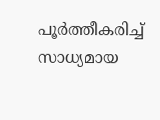പൂർത്തീകരിച്ച് സാധ്യമായ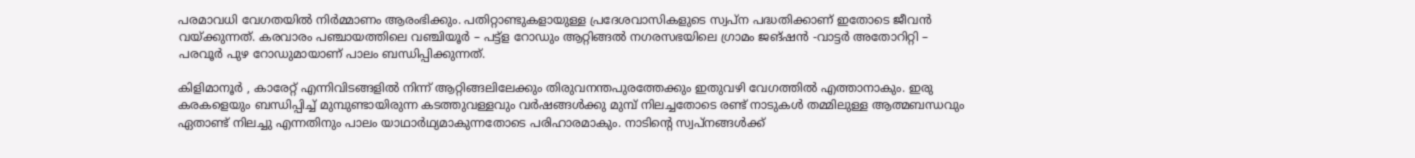പരമാവധി വേഗതയിൽ നിർമ്മാണം ആരംഭിക്കും. പതിറ്റാണ്ടുകളായുള്ള പ്രദേശവാസികളുടെ സ്വപ്ന പദ്ധതിക്കാണ് ഇതോടെ ജീവൻ വയ്ക്കുന്നത്. കരവാരം പഞ്ചായത്തിലെ വഞ്ചിയൂർ – പട്ട്ള റോഡും ആറ്റിങ്ങൽ നഗരസഭയിലെ ഗ്രാമം ജങ്ഷൻ -വാട്ടർ അതോറിറ്റി – പരവൂർ പുഴ റോഡുമായാണ് പാലം ബന്ധിപ്പിക്കുന്നത്.

കിളിമാനൂർ , കാരേറ്റ് എന്നിവിടങ്ങളിൽ നിന്ന് ആറ്റിങ്ങലിലേക്കും തിരുവനന്തപുരത്തേക്കും ഇതുവഴി വേഗത്തിൽ എത്താനാകും. ഇരു കരകളെയും ബന്ധിപ്പിച്ച് മുമ്പുണ്ടായിരുന്ന കടത്തുവള്ളവും വർഷങ്ങൾക്കു മുമ്പ് നിലച്ചതോടെ രണ്ട് നാടുകൾ തമ്മിലുള്ള ആത്മബന്ധവും ഏതാണ്ട് നിലച്ചു എന്നതിനും പാലം യാഥാർഥ്യമാകുന്നതോടെ പരിഹാരമാകും. നാടിന്റെ സ്വപ്നങ്ങൾക്ക്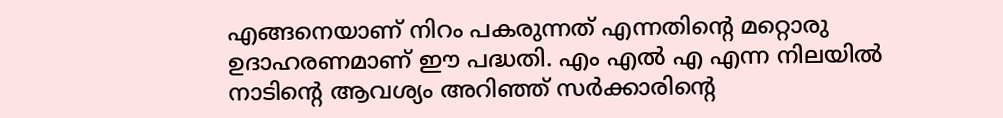എങ്ങനെയാണ് നിറം പകരുന്നത് എന്നതിന്റെ മറ്റൊരു ഉദാഹരണമാണ് ഈ പദ്ധതി. എം എൽ എ എന്ന നിലയിൽ നാടിന്റെ ആവശ്യം അറിഞ്ഞ് സർക്കാരിന്റെ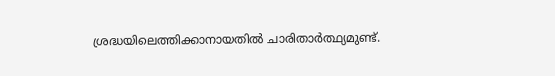ശ്രദ്ധയിലെത്തിക്കാനായതിൽ ചാരിതാർത്ഥ്യമുണ്ട്.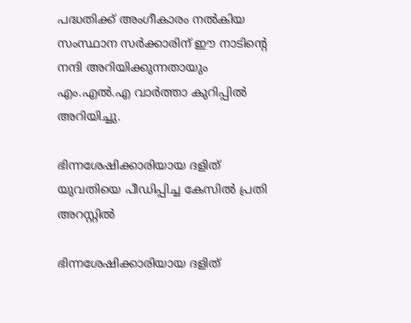പദ്ധതിക്ക് അംഗീകാരം നൽകിയ സംസ്ഥാന സർക്കാരിന് ഈ നാടിന്റെ നന്ദി അറിയിക്കുന്നതായും എം.എൽ.എ വാർത്താ കുറിപ്പിൽ അറിയിച്ചു.

ഭിന്നശേഷിക്കാരിയായ ദളിത് യുവതിയെ പീഡിപ്പിച്ച കേസിൽ പ്രതി അറസ്റ്റിൽ

ഭിന്നശേഷിക്കാരിയായ ദളിത്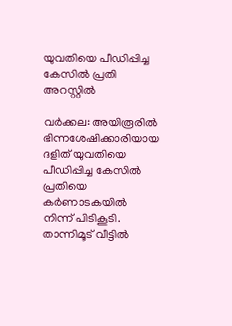യുവതിയെ പീഡിപ്പിച്ച കേസിൽ പ്രതി അറസ്റ്റിൽ

വർക്കല: അയിരൂരിൽ ഭിന്നശേഷിക്കാരിയായ ദളിത് യുവതിയെ പീഡിപ്പിച്ച കേസിൽ പ്രതിയെ കർണാടകയിൽ നിന്ന് പിടികൂടി. താന്നിമൂട് വീട്ടിൽ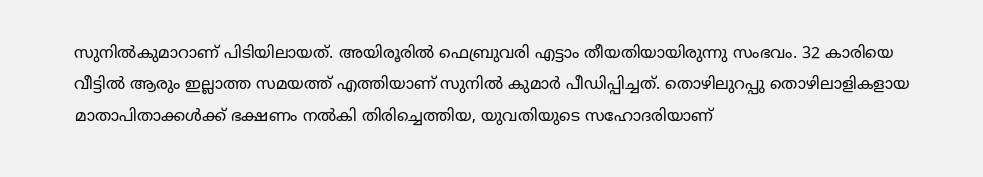സുനിൽകുമാറാണ് പിടിയിലായത്. അയിരൂരിൽ ഫെബ്രുവരി എട്ടാം തീയതിയായിരുന്നു സംഭവം. 32 കാരിയെ വീട്ടിൽ ആരും ഇല്ലാത്ത സമയത്ത് എത്തിയാണ് സുനിൽ കുമാര്‍ പീഡിപ്പിച്ചത്. തൊഴിലുറപ്പു തൊഴിലാളികളായ മാതാപിതാക്കൾക്ക് ഭക്ഷണം നൽകി തിരിച്ചെത്തിയ, യുവതിയുടെ സഹോദരിയാണ്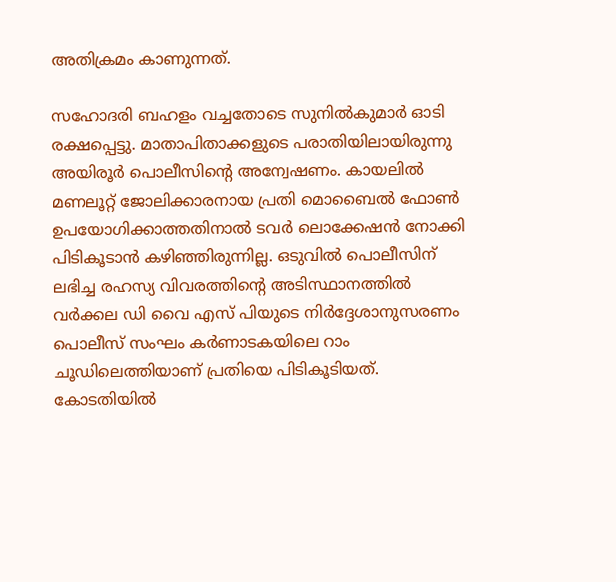അതിക്രമം കാണുന്നത്.

സഹോദരി ബഹളം വച്ചതോടെ സുനിൽകുമാർ ഓടി രക്ഷപ്പെട്ടു. മാതാപിതാക്കളുടെ പരാതിയിലായിരുന്നു അയിരൂര്‍ പൊലീസിന്‍റെ അന്വേഷണം. കായലിൽ മണലൂറ്റ് ജോലിക്കാരനായ പ്രതി മൊബൈൽ ഫോൺ ഉപയോഗിക്കാത്തതിനാൽ ടവർ ലൊക്കേഷൻ നോക്കി പിടികൂടാൻ കഴിഞ്ഞിരുന്നില്ല. ഒടുവിൽ പൊലീസിന് ലഭിച്ച രഹസ്യ വിവരത്തിന്‍റെ അടിസ്ഥാനത്തിൽ വർക്കല ഡി വൈ എസ് പിയുടെ നിര്‍ദ്ദേശാനുസരണം പൊലീസ് സംഘം കർണാടകയിലെ റാം ചൂഡിലെത്തിയാണ് പ്രതിയെ പിടികൂടിയത്. കോടതിയിൽ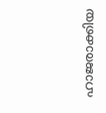ഹാജരാക്കിയ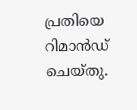പ്രതിയെ റിമാൻഡ് ചെയ്തു.